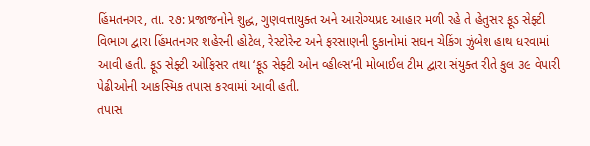હિંમતનગર, તા. ૨૭: પ્રજાજનોને શુદ્ધ, ગુણવત્તાયુક્ત અને આરોગ્યપ્રદ આહાર મળી રહે તે હેતુસર ફૂડ સેફ્ટી વિભાગ દ્વારા હિંમતનગર શહેરની હોટેલ, રેસ્ટોરેન્ટ અને ફરસાણની દુકાનોમાં સઘન ચેકિંગ ઝુંબેશ હાથ ધરવામાં આવી હતી. ફૂડ સેફ્ટી ઓફિસર તથા ‘ફૂડ સેફ્ટી ઓન વ્હીલ્સ’ની મોબાઈલ ટીમ દ્વારા સંયુક્ત રીતે કુલ ૩૯ વેપારી પેઢીઓની આકસ્મિક તપાસ કરવામાં આવી હતી.
તપાસ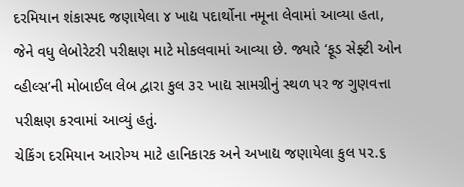દરમિયાન શંકાસ્પદ જણાયેલા ૪ ખાદ્ય પદાર્થોના નમૂના લેવામાં આવ્યા હતા, જેને વધુ લેબોરેટરી પરીક્ષણ માટે મોકલવામાં આવ્યા છે. જ્યારે ‘ફૂડ સેફ્ટી ઓન વ્હીલ્સ’ની મોબાઈલ લેબ દ્વારા કુલ ૩૨ ખાદ્ય સામગ્રીનું સ્થળ પર જ ગુણવત્તા પરીક્ષણ કરવામાં આવ્યું હતું.
ચેકિંગ દરમિયાન આરોગ્ય માટે હાનિકારક અને અખાદ્ય જણાયેલા કુલ ૫૨.૬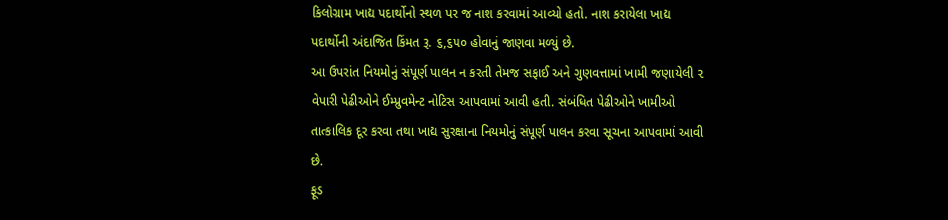કિલોગ્રામ ખાદ્ય પદાર્થોનો સ્થળ પર જ નાશ કરવામાં આવ્યો હતો. નાશ કરાયેલા ખાદ્ય પદાર્થોની અંદાજિત કિંમત રૂ. ૬,૬૫૦ હોવાનું જાણવા મળ્યું છે.
આ ઉપરાંત નિયમોનું સંપૂર્ણ પાલન ન કરતી તેમજ સફાઈ અને ગુણવત્તામાં ખામી જણાયેલી ૨ વેપારી પેઢીઓને ઈમ્પ્રુવમેન્ટ નોટિસ આપવામાં આવી હતી. સંબંધિત પેઢીઓને ખામીઓ તાત્કાલિક દૂર કરવા તથા ખાદ્ય સુરક્ષાના નિયમોનું સંપૂર્ણ પાલન કરવા સૂચના આપવામાં આવી છે.
ફૂડ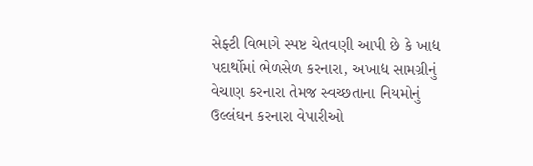સેફ્ટી વિભાગે સ્પષ્ટ ચેતવણી આપી છે કે ખાદ્ય પદાર્થોમાં ભેળસેળ કરનારા, અખાદ્ય સામગ્રીનું વેચાણ કરનારા તેમજ સ્વચ્છતાના નિયમોનું ઉલ્લંઘન કરનારા વેપારીઓ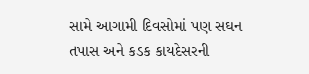સામે આગામી દિવસોમાં પણ સઘન તપાસ અને કડક કાયદેસરની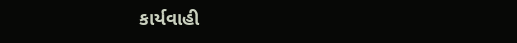કાર્યવાહી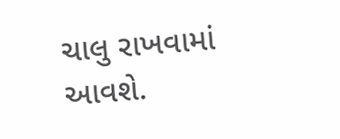ચાલુ રાખવામાં આવશે.